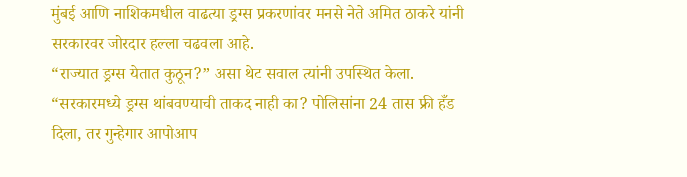मुंबई आणि नाशिकमधील वाढत्या ड्रग्स प्रकरणांवर मनसे नेते अमित ठाकरे यांनी सरकारवर जोरदार हल्ला चढवला आहे.
“राज्यात ड्रग्स येतात कुठून?” असा थेट सवाल त्यांनी उपस्थित केला.
“सरकारमध्ये ड्रग्स थांबवण्याची ताकद नाही का? पोलिसांना 24 तास फ्री हँड दिला, तर गुन्हेगार आपोआप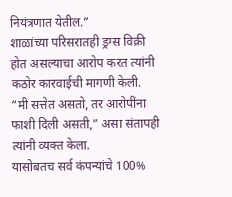नियंत्रणात येतील.”
शाळांच्या परिसरातही ड्रग्स विक्री होत असल्याचा आरोप करत त्यांनी कठोर कारवाईची मागणी केली.
“मी सत्तेत असतो, तर आरोपींना फाशी दिली असती,” असा संतापही त्यांनी व्यक्त केला.
यासोबतच सर्व कंपन्यांचे 100%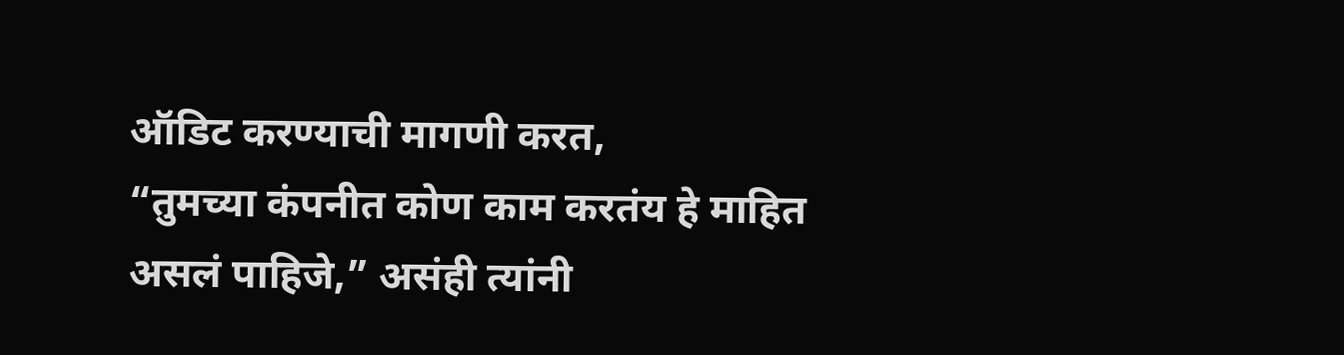ऑडिट करण्याची मागणी करत,
“तुमच्या कंपनीत कोण काम करतंय हे माहित असलं पाहिजे,” असंही त्यांनी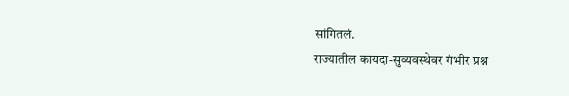सांगितलं.
राज्यातील कायदा-सुव्यवस्थेवर गंभीर प्रश्न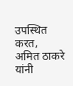उपस्थित करत,
अमित ठाकरे यांनी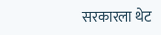सरकारला थेट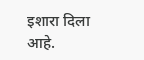इशारा दिला आहे.